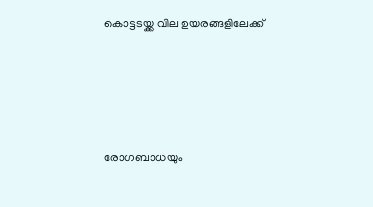കൊട്ടടയ്ക്ക വില ഉയരങ്ങളിലേക്ക്




രോഗബാധയും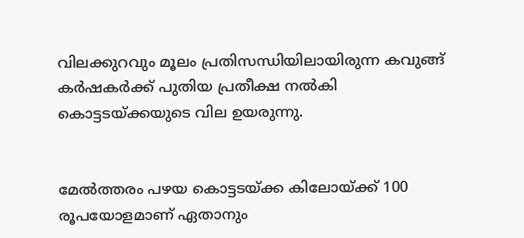വിലക്കുറവും മൂലം പ്രതിസന്ധിയിലായിരുന്ന കവുങ്ങ് കര്‍ഷകര്‍ക്ക് പുതിയ പ്രതീക്ഷ നല്‍കി കൊട്ടടയ്ക്കയുടെ വില ഉയരുന്നു.


മേല്‍ത്തരം പഴയ കൊട്ടടയ്ക്ക കിലോയ്ക്ക് 100 രൂപയോളമാണ് ഏതാനും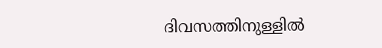ദിവസത്തിനുള്ളില്‍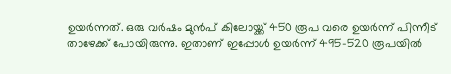ഉയര്‍ന്നത്. ഒരു വര്‍ഷം മുന്‍പ് കിലോയ്ക്ക് 450 രൂപ വരെ ഉയര്‍ന്ന് പിന്നീട് താഴേക്ക് പോയിരുന്നു. ഇതാണ് ഇപ്പോള്‍ ഉയര്‍ന്ന് 495-520 രൂപയിൽ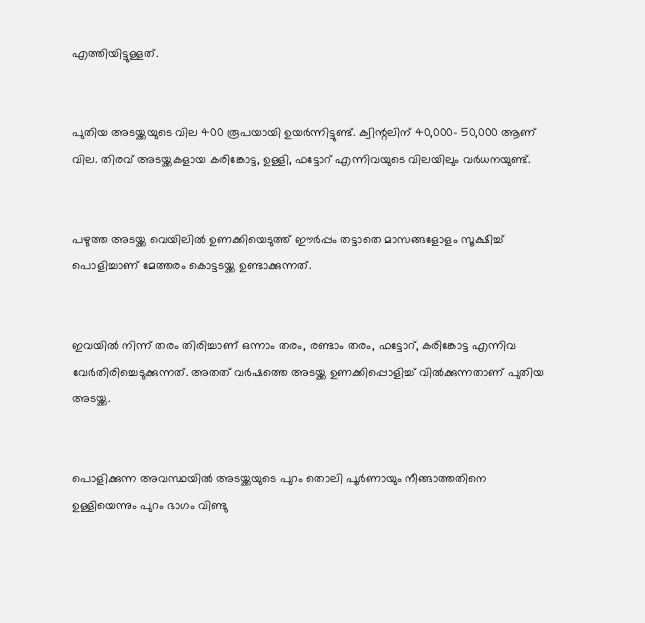എത്തിയിട്ടുള്ളത്.


പുതിയ അടയ്ക്കയുടെ വില 400 രൂപയായി ഉയര്‍ന്നിട്ടുണ്ട്. ക്വിന്റലിന് 40,000- 50,000 ആണ് വില. തിരവ് അടയ്ക്കകളായ കരിങ്കോട്ട, ഉള്ളി, ഫട്ടോറ് എന്നിവയുടെ വിലയിലും വര്‍ധനയുണ്ട്.


പഴുത്ത അടയ്ക്ക വെയിലിൽ ഉണക്കിയെടുത്ത് ഈര്‍പ്പം തട്ടാതെ മാസങ്ങളോളം സൂക്ഷിച്ച് പൊളിച്ചാണ് മേത്തരം കൊട്ടടയ്ക്ക ഉണ്ടാക്കുന്നത്.


ഇവയില്‍ നിന്ന് തരം തിരിച്ചാണ് ഒന്നാം തരം, രണ്ടാം തരം, ഫട്ടോറ്, കരിങ്കോട്ട എന്നിവ വേര്‍തിരിച്ചെടുക്കുന്നത്. അതത് വര്‍ഷത്തെ അടയ്ക്ക ഉണക്കിപ്പൊളിച്ച് വില്‍ക്കുന്നതാണ് പുതിയ അടയ്ക്ക.


പൊളിക്കുന്ന അവസ്ഥയില്‍ അടയ്ക്കയുടെ പുറം തൊലി പൂര്‍ണായും നീങ്ങാത്തതിനെ ഉള്ളിയെന്നും പുറം ഭാഗം വിണ്ടു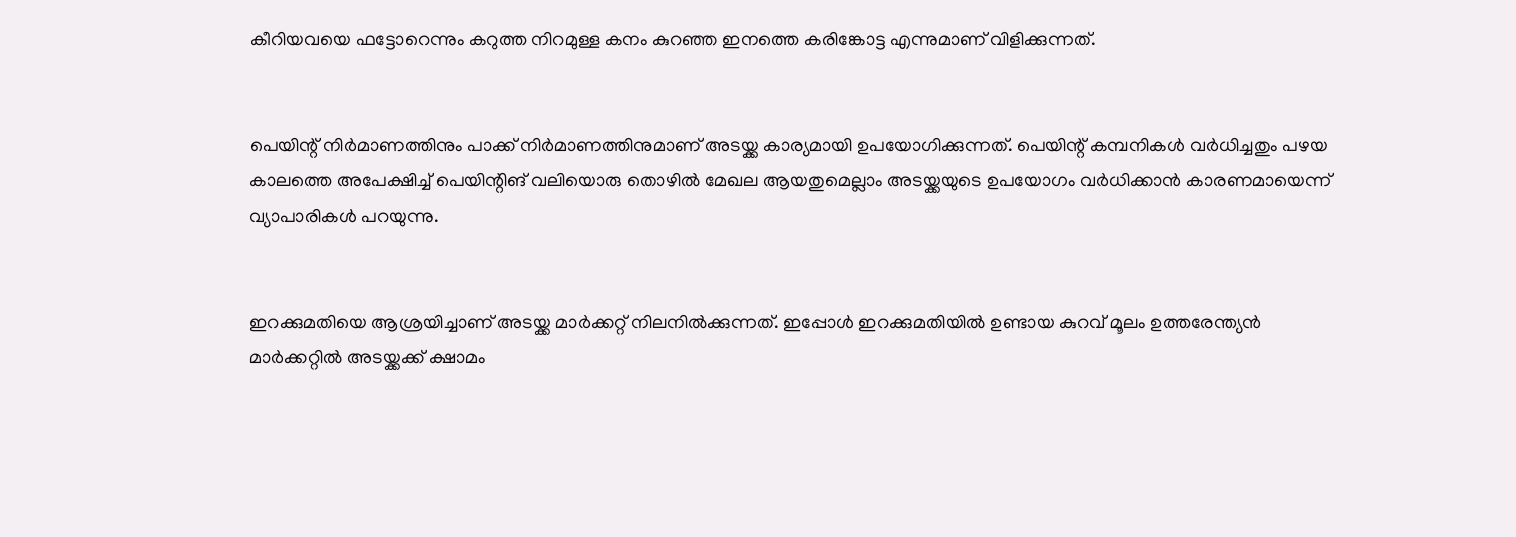കീറിയവയെ ഫട്ടോറെന്നും കറുത്ത നിറമുള്ള കനം കുറഞ്ഞ ഇനത്തെ കരിങ്കോട്ട എന്നുമാണ് വിളിക്കുന്നത്.


പെയിന്റ് നിര്‍മാണത്തിനും പാക്ക് നിര്‍മാണത്തിനുമാണ് അടയ്ക്ക കാര്യമായി ഉപയോഗിക്കുന്നത്. പെയിന്റ് കമ്പനികള്‍ വര്‍ധിച്ചതും പഴയ കാലത്തെ അപേക്ഷിച്ച് പെയിന്റിങ് വലിയൊരു തൊഴില്‍ മേഖല ആയതുമെല്ലാം അടയ്ക്കയുടെ ഉപയോഗം വര്‍ധിക്കാന്‍ കാരണമായെന്ന് വ്യാപാരികള്‍ പറയുന്നു.


ഇറക്കുമതിയെ ആശ്രയിച്ചാണ് അടയ്ക്ക മാര്‍ക്കറ്റ് നിലനില്‍ക്കുന്നത്. ഇപ്പോള്‍ ഇറക്കുമതിയിൽ ഉണ്ടായ കുറവ് മൂലം ഉത്തരേന്ത്യന്‍ മാര്‍ക്കറ്റില്‍ അടയ്ക്കക്ക് ക്ഷാമം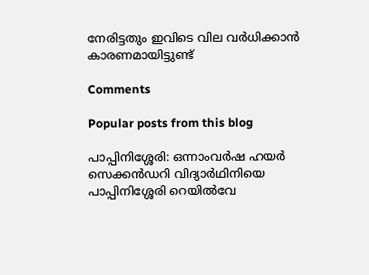നേരിട്ടതും ഇവിടെ വില വര്‍ധിക്കാന്‍ കാരണമായിട്ടുണ്ട്

Comments

Popular posts from this blog

പാപ്പിനിശ്ശേരി: ഒന്നാംവർഷ ഹയർ സെക്കൻഡറി വിദ്യാർഥിനിയെ പാപ്പിനിശ്ശേരി റെയിൽവേ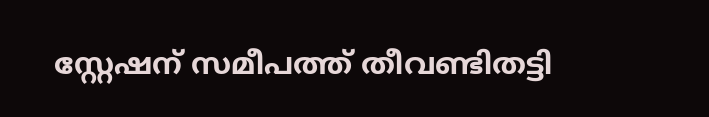സ്റ്റേഷന് സമീപത്ത് തീവണ്ടിതട്ടി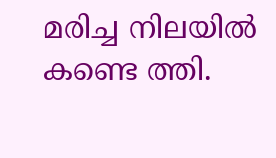മരിച്ച നിലയിൽ കണ്ടെ ത്തി.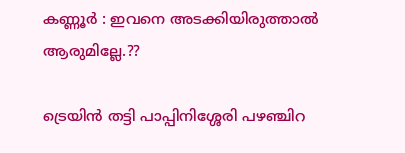കണ്ണൂർ : ഇവനെ അടക്കിയിരുത്താൽ ആരുമില്ലേ.??

ട്രെയിൻ തട്ടി പാപ്പിനിശ്ശേരി പഴഞ്ചിറ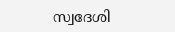സ്വദേശി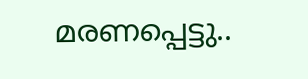മരണപ്പെട്ടു..